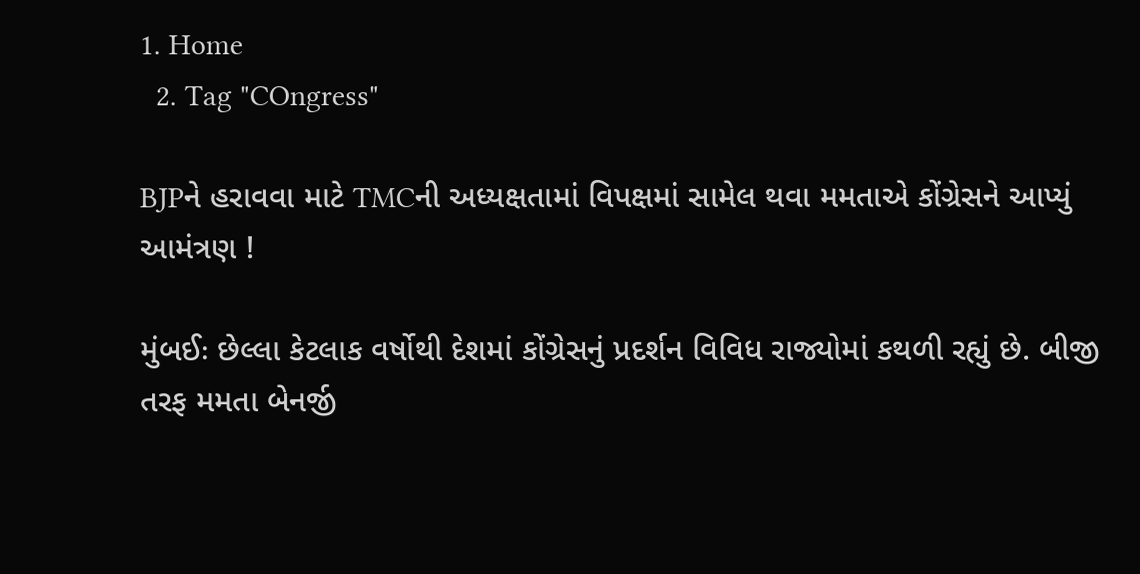1. Home
  2. Tag "COngress"

BJPને હરાવવા માટે TMCની અધ્યક્ષતામાં વિપક્ષમાં સામેલ થવા મમતાએ કોંગ્રેસને આપ્યું આમંત્રણ !

મુંબઈઃ છેલ્લા કેટલાક વર્ષોથી દેશમાં કોંગ્રેસનું પ્રદર્શન વિવિધ રાજ્યોમાં કથળી રહ્યું છે. બીજી તરફ મમતા બેનર્જી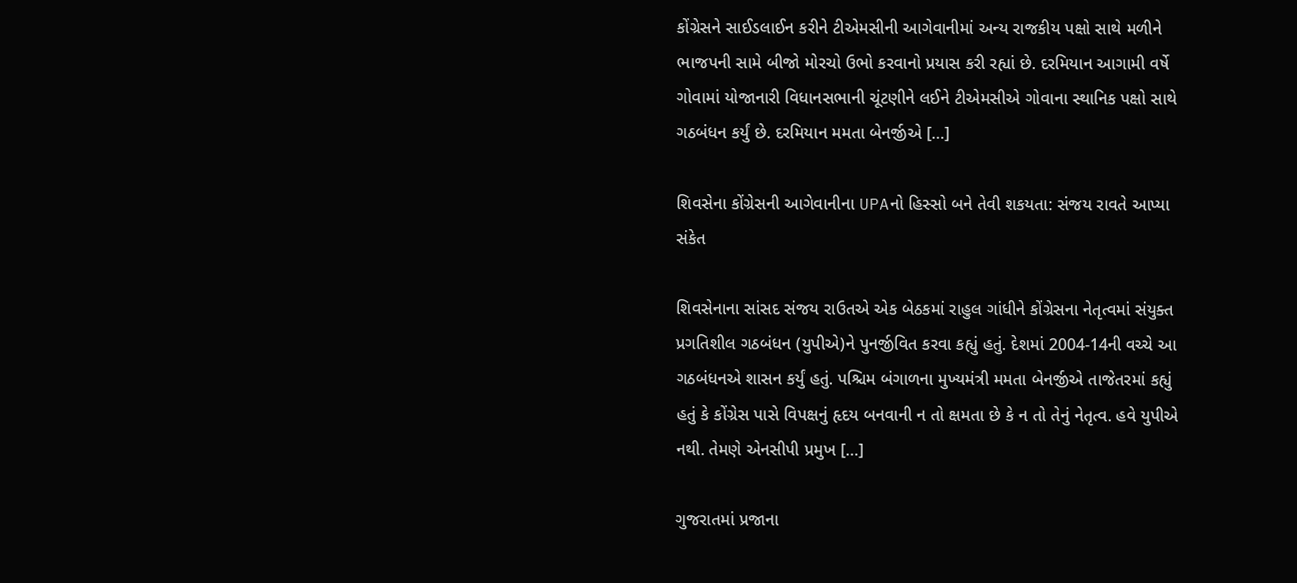કોંગ્રેસને સાઈડલાઈન કરીને ટીએમસીની આગેવાનીમાં અન્ય રાજકીય પક્ષો સાથે મળીને ભાજપની સામે બીજો મોરચો ઉભો કરવાનો પ્રયાસ કરી રહ્યાં છે. દરમિયાન આગામી વર્ષે ગોવામાં યોજાનારી વિધાનસભાની ચૂંટણીને લઈને ટીએમસીએ ગોવાના સ્થાનિક પક્ષો સાથે ગઠબંધન કર્યું છે. દરમિયાન મમતા બેનર્જીએ […]

શિવસેના કોંગ્રેસની આગેવાનીના UPAનો હિસ્સો બને તેવી શકયતા: સંજય રાવતે આપ્યા સંકેત

શિવસેનાના સાંસદ સંજય રાઉતએ એક બેઠકમાં રાહુલ ગાંધીને કોંગ્રેસના નેતૃત્વમાં સંયુક્ત પ્રગતિશીલ ગઠબંધન (યુપીએ)ને પુનર્જીવિત કરવા કહ્યું હતું. દેશમાં 2004-14ની વચ્ચે આ ગઠબંધનએ શાસન કર્યું હતું. પશ્ચિમ બંગાળના મુખ્યમંત્રી મમતા બેનર્જીએ તાજેતરમાં કહ્યું હતું કે કોંગ્રેસ પાસે વિપક્ષનું હૃદય બનવાની ન તો ક્ષમતા છે કે ન તો તેનું નેતૃત્વ. હવે યુપીએ નથી. તેમણે એનસીપી પ્રમુખ […]

ગુજરાતમાં પ્રજાના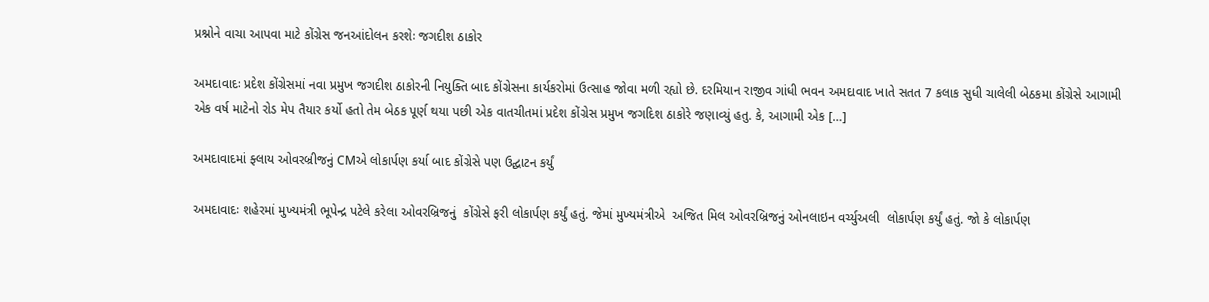પ્રશ્નોને વાચા આપવા માટે કોંગ્રેસ જનઆંદોલન કરશેઃ જગદીશ ઠાકોર

અમદાવાદઃ પ્રદેશ કોંગ્રેસમાં નવા પ્રમુખ જગદીશ ઠાકોરની નિયુક્તિ બાદ કોંગ્રેસના કાર્યકરોમાં ઉત્સાહ જોવા મળી રહ્યો છે. દરમિયાન રાજીવ ગાંધી ભવન અમદાવાદ ખાતે સતત 7 કલાક સુધી ચાલેલી બેઠકમા કોંગ્રેસે આગામી એક વર્ષ માટેનો રોડ મેપ તૈયાર કર્યો હતો તેમ બેઠક પૂર્ણ થયા પછી એક વાતચીતમાં પ્રદેશ કોંગ્રેસ પ્રમુખ જગદિશ ઠાકોરે જણાવ્યું હતુ. કે, આગામી એક […]

અમદાવાદમાં ફ્લાય ઓવરબ્રીજનું CMએ લોકાર્પણ કર્યા બાદ કોંગ્રેસે પણ ઉદ્ઘાટન કર્યું

અમદાવાદઃ શહેરમાં મુખ્યમંત્રી ભૂપેન્દ્ર પટેલે કરેલા ઓવરબ્રિજનું  કોંગ્રેસે ફરી લોકાર્પણ કર્યું હતું. જેમાં મુખ્યમંત્રીએ  અજિત મિલ ઓવરબ્રિજનું ઓનલાઇન વર્ચ્યુઅલી  લોકાર્પણ કર્યું હતું. જો કે લોકાર્પણ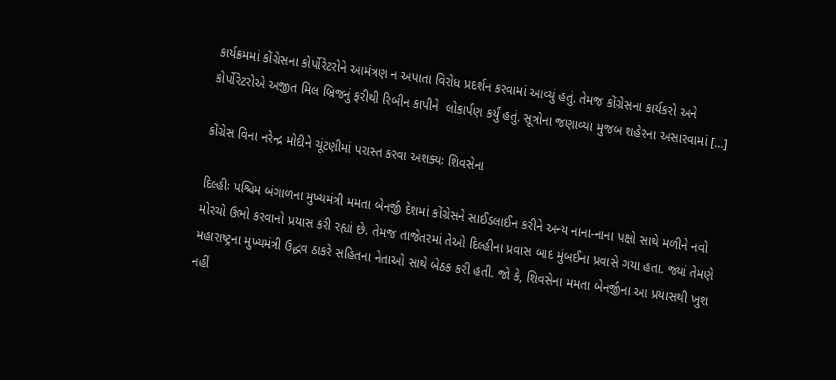કાર્યક્રમમાં કોંગ્રેસના કોર્પોરેટરોને આમંત્રણ ન અપાતા વિરોધ પ્રદર્શન કરવામાં આવ્યું હતું. તેમજ કોંગ્રેસના કાર્યકરો અને કોર્પોરેટરોએ અજીત મિલ બ્રિજનું ફરીથી રિબીન કાપીને  લોકાર્પણ કર્યું હતું. સૂત્રોના જણાવ્યા મુજબ શહેરના અસારવામાં […]

કોંગ્રેસ વિના નરેન્દ્ર મોદીને ચૂંટણીમાં પરાસ્ત કરવા અશક્યઃ શિવસેના

દિલ્હીઃ પશ્ચિમ બંગાળના મુખ્યમંત્રી મમતા બેનર્જી દેશમાં કોંગ્રેસને સાઈડલાઈન કરીને અન્ય નાના-નાના પક્ષો સાથે મળીને નવો મોરચો ઉભો કરવાનો પ્રયાસ કરી રહ્યાં છે. તેમજ તાજેતરમાં તેઓ દિલ્હીના પ્રવાસ બાદ મુંબઈના પ્રવાસે ગયા હતા. જ્યાં તેમણે મહારાષ્ટ્રના મુખ્યમંત્રી ઉદ્ધવ ઠાકરે સહિતના નેતાઓ સાથે બેઠક કરી હતી. જો કે, શિવસેના મમતા બેનર્જીના આ પ્રયાસથી ખુશ નહીં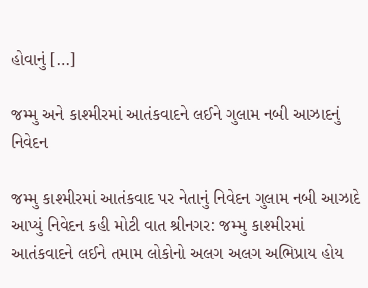હોવાનું […]

જમ્મુ અને કાશ્મીરમાં આતંકવાદને લઈને ગુલામ નબી આઝાદનું નિવેદન

જમ્મુ કાશ્મીરમાં આતંકવાદ પર નેતાનું નિવેદન ગુલામ નબી આઝાદે આપ્યું નિવેદન કહી મોટી વાત શ્રીનગર: જમ્મુ કાશ્મીરમાં આતંકવાદને લઈને તમામ લોકોનો અલગ અલગ અભિપ્રાય હોય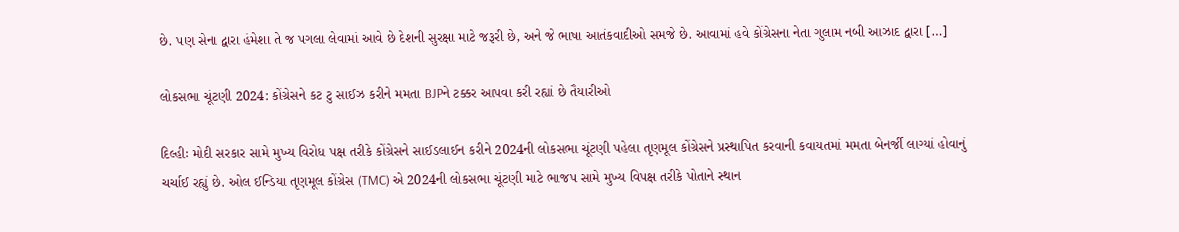છે. પણ સેના દ્વારા હંમેશા તે જ પગલા લેવામાં આવે છે દેશની સુરક્ષા માટે જરૂરી છે, અને જે ભાષા આતંકવાદીઓ સમજે છે. આવામાં હવે કોંગ્રેસના નેતા ગુલામ નબી આઝાદ દ્વારા […]

લોકસભા ચૂંટણી 2024: કોંગ્રેસને કટ ટુ સાઈઝ કરીને મમતા BJPને ટક્કર આપવા કરી રહ્યાં છે તૈયારીઓ

દિલ્હીઃ મોદી સરકાર સામે મુખ્ય વિરોધ પક્ષ તરીકે કોંગ્રેસને સાઈડલાઈન કરીને 2024ની લોકસભા ચૂંટણી પહેલા તૃણમૂલ કોંગ્રેસને પ્રસ્થાપિત કરવાની કવાયતમાં મમતા બેનર્જી લાગ્યાં હોવાનું ચર્ચાઈ રહ્યું છે. ઓલ ઈન્ડિયા તૃણમૂલ કોંગ્રેસ (TMC) એ 2024ની લોકસભા ચૂંટણી માટે ભાજપ સામે મુખ્ય વિપક્ષ તરીકે પોતાને સ્થાન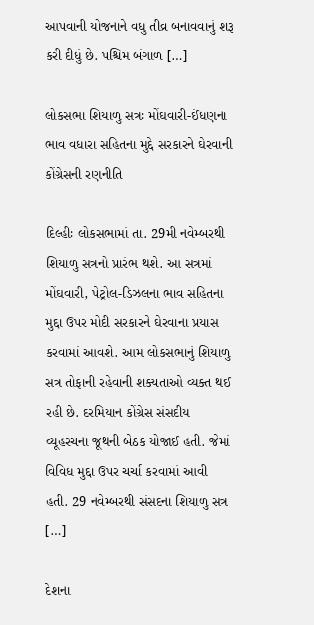આપવાની યોજનાને વધુ તીવ્ર બનાવવાનું શરૂ કરી દીધું છે. પશ્ચિમ બંગાળ […]

લોકસભા શિયાળુ સત્રઃ મોંઘવારી-ઈંધણના ભાવ વધારા સહિતના મુદ્દે સરકારને ઘેરવાની કોંગ્રેસની રણનીતિ

દિલ્હીઃ લોકસભામાં તા. 29મી નવેમ્બરથી શિયાળુ સત્રનો પ્રારંભ થશે. આ સત્રમાં મોંઘવારી, પેટ્રોલ-ડિઝલના ભાવ સહિતના મુદ્દા ઉપર મોદી સરકારને ઘેરવાના પ્રયાસ કરવામાં આવશે. આમ લોકસભાનું શિયાળુ સત્ર તોફાની રહેવાની શક્યતાઓ વ્યક્ત થઈ રહી છે. દરમિયાન કોંગ્રેસ સંસદીય વ્યૂહરચના જૂથની બેઠક યોજાઈ હતી. જેમાં વિવિધ મુદ્દા ઉપર ચર્ચા કરવામાં આવી હતી. 29 નવેમ્બરથી સંસદના શિયાળુ સત્ર […]

દેશના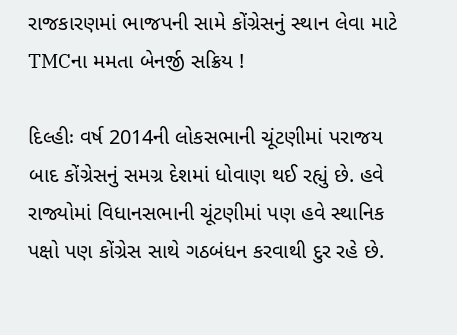રાજકારણમાં ભાજપની સામે કોંગ્રેસનું સ્થાન લેવા માટે TMCના મમતા બેનર્જી સક્રિય !

દિલ્હીઃ વર્ષ 2014ની લોકસભાની ચૂંટણીમાં પરાજય બાદ કોંગ્રેસનું સમગ્ર દેશમાં ધોવાણ થઈ રહ્યું છે. હવે રાજ્યોમાં વિધાનસભાની ચૂંટણીમાં પણ હવે સ્થાનિક પક્ષો પણ કોંગ્રેસ સાથે ગઠબંધન કરવાથી દુર રહે છે.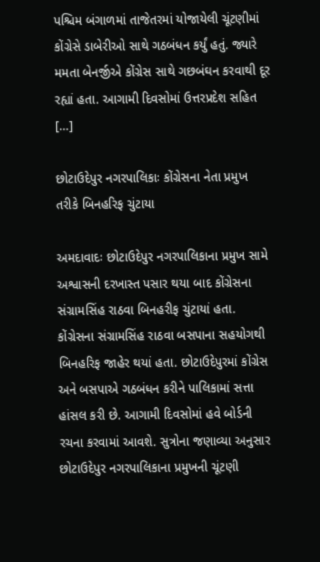પશ્ચિમ બંગાળમાં તાજેતરમાં યોજાયેલી ચૂંટણીમાં કોંગ્રેસે ડાબેરીઓ સાથે ગઠબંધન કર્યું હતું. જ્યારે મમતા બેનર્જીએ કોંગ્રેસ સાથે ગછબંઘન કરવાથી દૂર રહ્યાં હતા. આગામી દિવસોમાં ઉત્તરપ્રદેશ સહિત […]

છોટાઉદેપુર નગરપાલિકાઃ કોંગ્રેસના નેતા પ્રમુખ તરીકે બિનહરિફ ચુંટાયા

અમદાવાદઃ છોટાઉદેપુર નગરપાલિકાના પ્રમુખ સામે અશ્વાસની દરખાસ્ત પસાર થયા બાદ કોંગ્રેસના સંગ્રામસિંહ રાઠવા બિનહરીફ ચુંટાયાં હતા. કોંગ્રેસના સંગ્રામસિંહ રાઠવા બસપાના સહયોગથી બિનહરિફ જાહેર થયાં હતા. છોટાઉદેપુરમાં કોંગ્રેસ અને બસપાએ ગઠબંધન કરીને પાલિકામાં સત્તા હાંસલ કરી છે. આગામી દિવસોમાં હવે બોર્ડની રચના કરવામાં આવશે. સુત્રોના જણાવ્યા અનુસાર છોટાઉદેપુર નગરપાલિકાના પ્રમુખની ચૂંટણી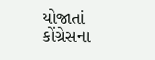યોજાતાં કોંગ્રેસના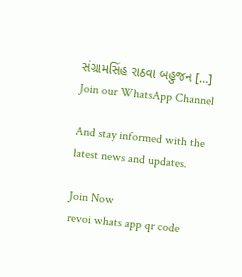સંગ્રામસિંહ રાઠવા બહુજન […]
Join our WhatsApp Channel

And stay informed with the latest news and updates.

Join Now
revoi whats app qr code